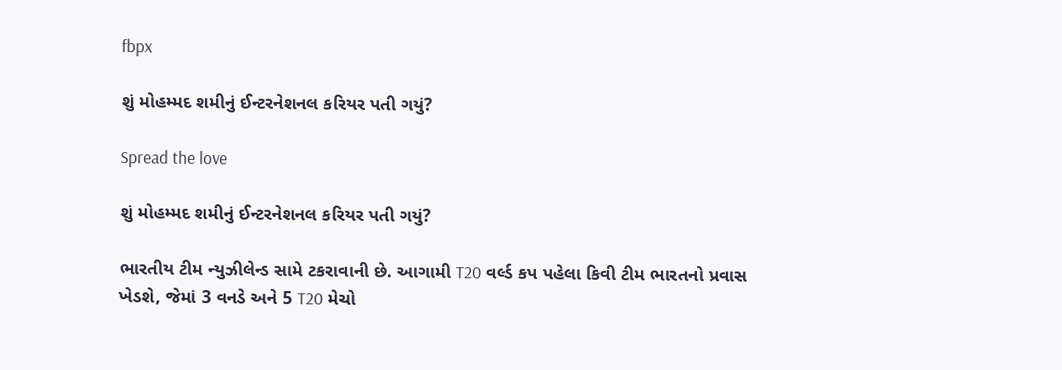fbpx

શું મોહમ્મદ શમીનું ઈન્ટરનેશનલ કરિયર પતી ગયું?

Spread the love

શું મોહમ્મદ શમીનું ઈન્ટરનેશનલ કરિયર પતી ગયું?

ભારતીય ટીમ ન્યુઝીલેન્ડ સામે ટકરાવાની છે. આગામી T20 વર્લ્ડ કપ પહેલા કિવી ટીમ ભારતનો પ્રવાસ ખેડશે, જેમાં 3 વનડે અને 5 T20 મેચો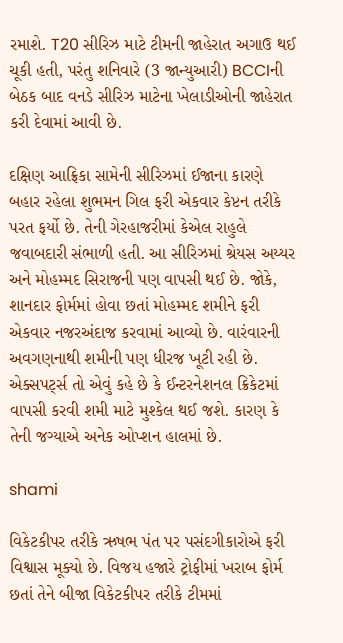રમાશે. T20 સીરિઝ માટે ટીમની જાહેરાત અગાઉ થઈ ચૂકી હતી, પરંતુ શનિવારે (3 જાન્યુઆરી) BCCIની બેઠક બાદ વનડે સીરિઝ માટેના ખેલાડીઓની જાહેરાત કરી દેવામાં આવી છે.

દક્ષિણ આફ્રિકા સામેની સીરિઝમાં ઈજાના કારણે બહાર રહેલા શુભમન ગિલ ફરી એકવાર કેપ્ટન તરીકે પરત ફર્યો છે. તેની ગેરહાજરીમાં કેએલ રાહુલે જવાબદારી સંભાળી હતી. આ સીરિઝમાં શ્રેયસ અય્યર અને મોહમ્મદ સિરાજની પણ વાપસી થઈ છે. જોકે, શાનદાર ફોર્મમાં હોવા છતાં મોહમ્મદ શમીને ફરી એકવાર નજરઅંદાજ કરવામાં આવ્યો છે. વારંવારની અવગણનાથી શમીની પણ ધીરજ ખૂટી રહી છે. એક્સપર્ટ્સ તો એવું કહે છે કે ઈન્ટરનેશનલ ક્રિકેટમાં વાપસી કરવી શમી માટે મુશ્કેલ થઈ જશે. કારણ કે તેની જગ્યાએ અનેક ઓપ્શન હાલમાં છે.

shami

વિકેટકીપર તરીકે ઋષભ પંત પર પસંદગીકારોએ ફરી વિશ્વાસ મૂક્યો છે. વિજય હજારે ટ્રોફીમાં ખરાબ ફોર્મ છતાં તેને બીજા વિકેટકીપર તરીકે ટીમમાં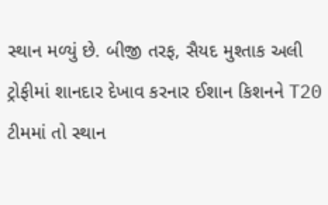સ્થાન મળ્યું છે. બીજી તરફ, સૈયદ મુશ્તાક અલી ટ્રોફીમાં શાનદાર દેખાવ કરનાર ઈશાન કિશનને T20 ટીમમાં તો સ્થાન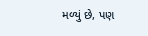મળ્યું છે, પણ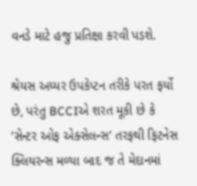વનડે માટે હજુ પ્રતિક્ષા કરવી પડશે.

શ્રેયસ અય્યર ઉપકેપ્ટન તરીકે પરત ફર્યો છે, પરંતુ BCCIએ શરત મૂકી છે કે ‘સેન્ટર ઓફ એક્સેલન્સ’ તરફથી ફિટનેસ ક્લિયરન્સ મળ્યા બાદ જ તે મેદાનમાં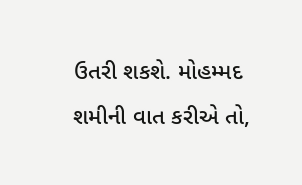ઉતરી શકશે. મોહમ્મદ શમીની વાત કરીએ તો,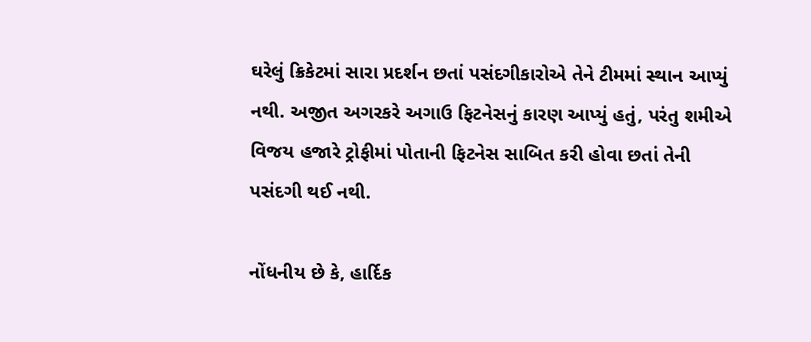ઘરેલું ક્રિકેટમાં સારા પ્રદર્શન છતાં પસંદગીકારોએ તેને ટીમમાં સ્થાન આપ્યું નથી. અજીત અગરકરે અગાઉ ફિટનેસનું કારણ આપ્યું હતું, પરંતુ શમીએ વિજય હજારે ટ્રોફીમાં પોતાની ફિટનેસ સાબિત કરી હોવા છતાં તેની પસંદગી થઈ નથી.

નોંધનીય છે કે, હાર્દિક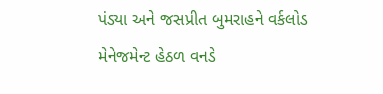પંડ્યા અને જસપ્રીત બુમરાહને વર્કલોડ મેનેજમેન્ટ હેઠળ વનડે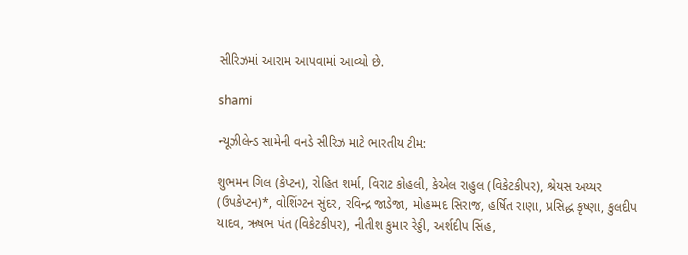સીરિઝમાં આરામ આપવામાં આવ્યો છે.

shami

ન્યૂઝીલેન્ડ સામેની વનડે સીરિઝ માટે ભારતીય ટીમ:

શુભમન ગિલ (કેપ્ટન), રોહિત શર્મા, વિરાટ કોહલી, કેએલ રાહુલ (વિકેટકીપર), શ્રેયસ અય્યર (ઉપકેપ્ટન)*, વોશિંગ્ટન સુંદર, રવિન્દ્ર જાડેજા, મોહમ્મદ સિરાજ, હર્ષિત રાણા, પ્રસિદ્ધ કૃષ્ણા, કુલદીપ યાદવ, ઋષભ પંત (વિકેટકીપર), નીતીશ કુમાર રેડ્ડી, અર્શદીપ સિંહ,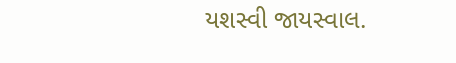યશસ્વી જાયસ્વાલ.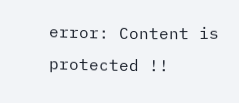error: Content is protected !!